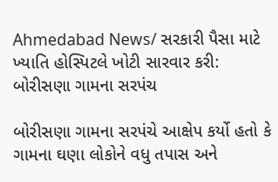Ahmedabad News/ સરકારી પૈસા માટે ખ્યાતિ હોસ્પિટલે ખોટી સારવાર કરી: બોરીસણા ગામના સરપંચ

બોરીસણા ગામના સરપંચે આક્ષેપ કર્યો હતો કે ગામના ઘણા લોકોને વધુ તપાસ અને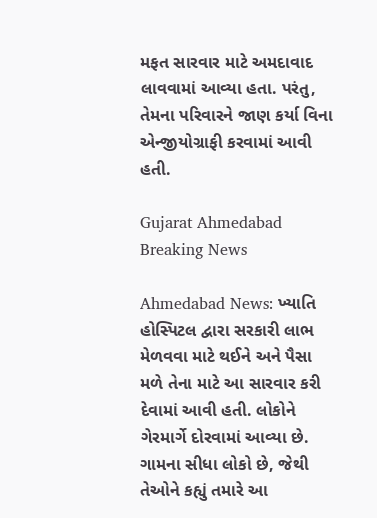મફત સારવાર માટે અમદાવાદ લાવવામાં આવ્યા હતા. પરંતુ, તેમના પરિવારને જાણ કર્યા વિના એન્જીયોગ્રાફી કરવામાં આવી હતી.

Gujarat Ahmedabad Breaking News

Ahmedabad News: ખ્યાતિ  હોસ્પિટલ દ્વારા સરકારી લાભ મેળવવા માટે થઈને અને પૈસા મળે તેના માટે આ સારવાર કરી દેવામાં આવી હતી. લોકોને ગેરમાર્ગે દોરવામાં આવ્યા છે. ગામના સીધા લોકો છે, જેથી તેઓને કહ્યું તમારે આ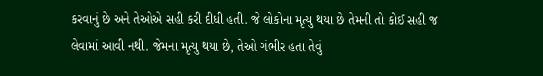કરવાનું છે અને તેઓએ સહી કરી દીધી હતી. જે લોકોના મૃત્યુ થયા છે તેમની તો કોઈ સહી જ લેવામાં આવી નથી. જેમના મૃત્યુ થયા છે, તેઓ ગંભીર હતા તેવું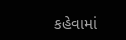કહેવામાં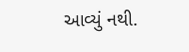આવ્યું નથી.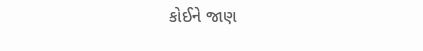કોઈને જાણ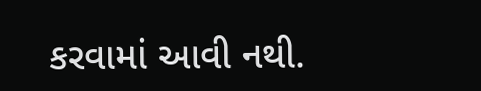કરવામાં આવી નથી.